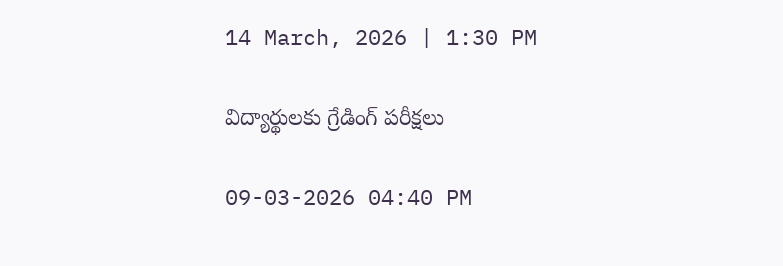14 March, 2026 | 1:30 PM

విద్యార్థులకు గ్రేడింగ్ పరీక్షలు

09-03-2026 04:40 PM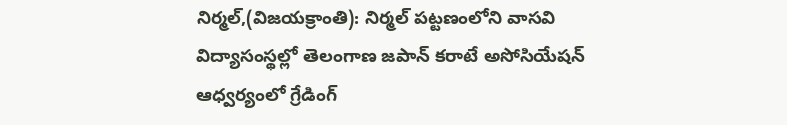నిర్మల్,(విజయక్రాంతి): నిర్మల్ పట్టణంలోని వాసవి విద్యాసంస్థల్లో తెలంగాణ జపాన్ కరాటే అసోసియేషన్ ఆధ్వర్యంలో గ్రేడింగ్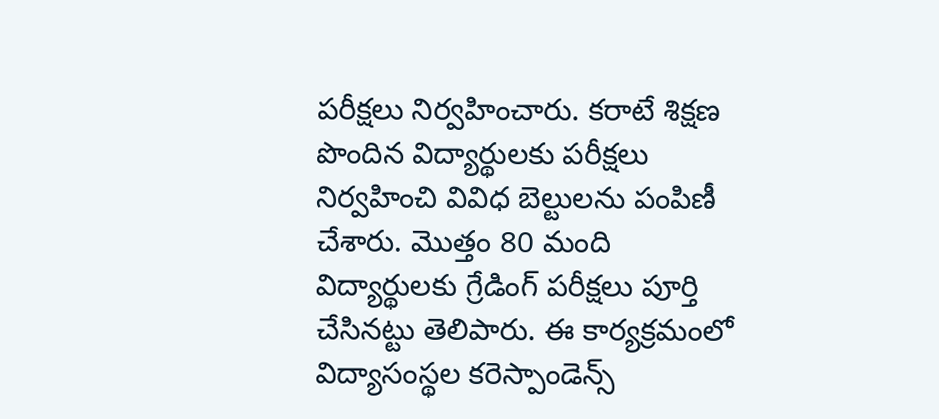పరీక్షలు నిర్వహించారు. కరాటే శిక్షణ పొందిన విద్యార్థులకు పరీక్షలు నిర్వహించి వివిధ బెల్టులను పంపిణీ చేశారు. మొత్తం 80 మంది విద్యార్థులకు గ్రేడింగ్ పరీక్షలు పూర్తి చేసినట్టు తెలిపారు. ఈ కార్యక్రమంలో విద్యాసంస్థల కరెస్పాండెన్స్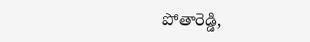పోతారెడ్డి,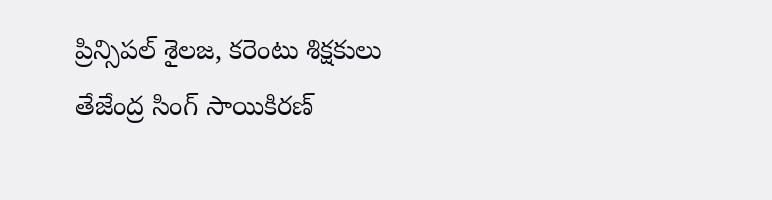ప్రిన్సిపల్ శైలజ, కరెంటు శిక్షకులు తేజేంద్ర సింగ్ సాయికిరణ్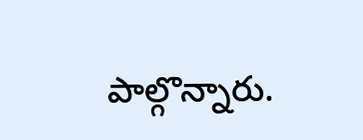పాల్గొన్నారు.